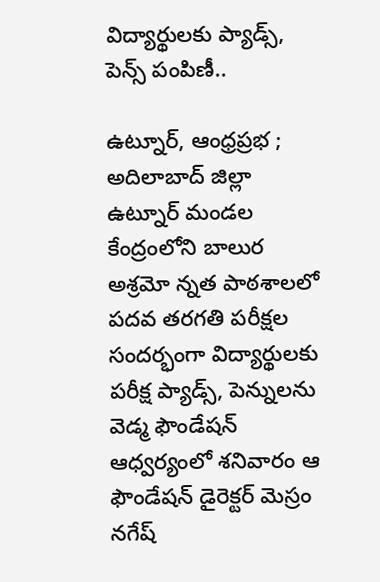విద్యార్థులకు ప్యాడ్స్, పెన్స్ పంపిణీ..

ఉట్నూర్, ఆంధ్రప్రభ ; అదిలాబాద్ జిల్లా ఉట్నూర్ మండల కేంద్రంలోని బాలుర అశ్రమో న్నత పాఠశాలలో
పదవ తరగతి పరీక్షల సందర్భంగా విద్యార్థులకు పరీక్ష ప్యాడ్స్, పెన్నులను వెడ్మ ఫౌండేషన్ ఆధ్వర్యంలో శనివారం ఆ ఫౌండేషన్ డైరెక్టర్ మెస్రం నగేష్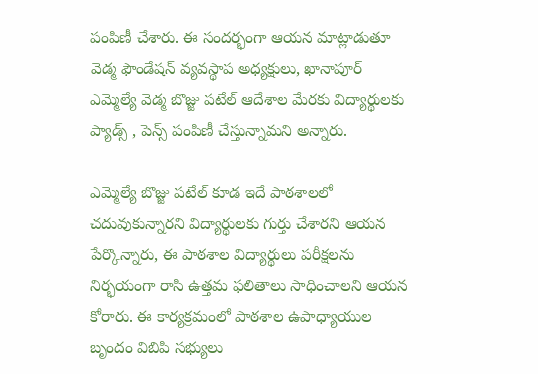పంపిణీ చేశారు. ఈ సందర్భంగా ఆయన మాట్లాడుతూ వెడ్మ ఫౌండేషన్ వ్యవస్థాప అధ్యక్షులు, ఖానాపూర్ ఎమ్మెల్యే వెడ్మ బొజ్జు పటేల్ ఆదేశాల మేరకు విద్యార్థులకు ప్యాడ్స్ , పెన్స్ పంపిణీ చేస్తున్నామని అన్నారు.

ఎమ్మెల్యే బొజ్జు పటేల్ కూడ ఇదే పాఠశాలలో చదువుకున్నారని విద్యార్థులకు గుర్తు చేశారని ఆయన పేర్కొన్నారు, ఈ పాఠశాల విద్యార్థులు పరీక్షలను నిర్భయంగా రాసి ఉత్తమ ఫలితాలు సాధించాలని ఆయన కోరారు. ఈ కార్యక్రమంలో పాఠశాల ఉపాధ్యాయుల బృందం విబిపి సభ్యులు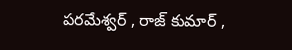పరమేశ్వర్ , రాజ్ కుమార్ ,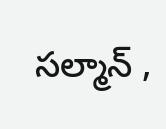సల్మాన్ ,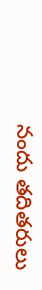నందు తదితరులు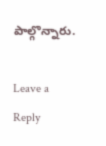పాల్గొన్నారు.

Leave a Reply